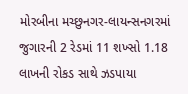મોરબીના મચ્છુનગર-લાયન્સનગરમાં જુગારની 2 રેડમાં 11 શખ્સો 1.18 લાખની રોકડ સાથે ઝડપાયા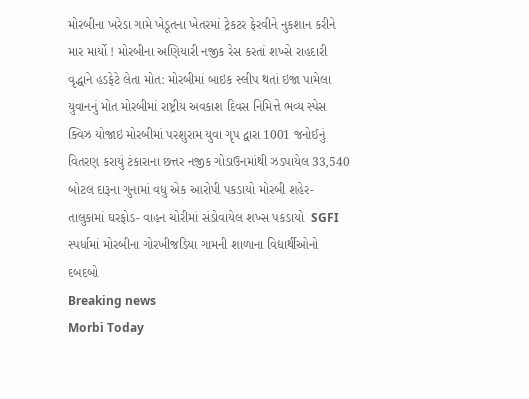મોરબીના ખરેડા ગામે ખેડૂતના ખેતરમાં ટ્રેકટર ફેરવીને નુકશાન કરીને માર માર્યો ! મોરબીના અણિયારી નજીક રેસ કરતાં શખ્સે રાહદારી વૃદ્ધાને હડફેટે લેતા મોત: મોરબીમાં બાઇક સ્લીપ થતાં ઇજા પામેલા યુવાનનું મોત મોરબીમાં રાષ્ટ્રીય અવકાશ દિવસ નિમિત્તે ભવ્ય સ્પેસ ક્વિઝ યોજાઇ મોરબીમાં પરશુરામ યુવા ગૃપ દ્વારા 1001 જનોઈનું વિતરણ કરાયું ટંકારાના છત્તર નજીક ગોડાઉનમાંથી ઝડપાયેલ 33,540 બોટલ દારૂના ગુનામાં વધુ એક આરોપી પકડાયો મોરબી શહેર-તાલુકામાં ઘરફોડ- વાહન ચોરીમાં સંડોવાયેલ શખ્સ પકડાયો  SGFI સ્પર્ધામાં મોરબીના ગોરખીજડિયા ગામની શાળાના વિદ્યાર્થીઓનો દબદબો
Breaking news
Morbi Today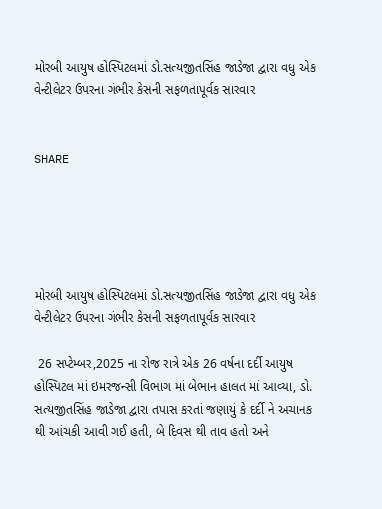મોરબી આયુષ હોસ્પિટલમાં ડો.સત્યજીતસિંહ જાડેજા દ્વારા વધુ એક વેન્ટીલેટર ઉપરના ગંભીર કેસની સફળતાપૂર્વક સારવાર


SHARE





મોરબી આયુષ હોસ્પિટલમાં ડો.સત્યજીતસિંહ જાડેજા દ્વારા વધુ એક વેન્ટીલેટર ઉપરના ગંભીર કેસની સફળતાપૂર્વક સારવાર

 26 સપ્ટેમ્બર,2025 ના રોજ રાત્રે એક 26 વર્ષના દર્દી આયુષ હોસ્પિટલ માં ઇમરજન્સી વિભાગ માં બેભાન હાલત માં આવ્યા, ડો. સત્યજીતસિંહ જાડેજા દ્વારા તપાસ કરતાં જણાયું કે દર્દી ને અચાનક થી આંચકી આવી ગઈ હતી, બે દિવસ થી તાવ હતો અને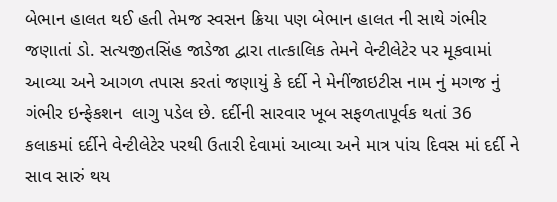બેભાન હાલત થઈ હતી તેમજ સ્વસન ક્રિયા પણ બેભાન હાલત ની સાથે ગંભીર જણાતાં ડો. સત્યજીતસિંહ જાડેજા દ્વારા તાત્કાલિક તેમને વેન્ટીલેટેર પર મૂકવામાં આવ્યા અને આગળ તપાસ કરતાં જણાયું કે દર્દી ને મેનીંજાઇટીસ નામ નું મગજ નું ગંભીર ઇન્ફેકશન  લાગુ પડેલ છે. દર્દીની સારવાર ખૂબ સફળતાપૂર્વક થતાં 36 કલાકમાં દર્દીને વેન્ટીલેટેર પરથી ઉતારી દેવામાં આવ્યા અને માત્ર પાંચ દિવસ માં દર્દી ને સાવ સારું થય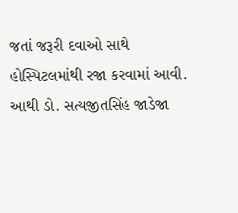જતાં જરૂરી દવાઓ સાથે હોસ્પિટલમાંથી રજા કરવામાં આવી. આથી ડો. સત્યજીતસિંહ જાડેજા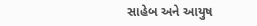સાહેબ અને આયુષ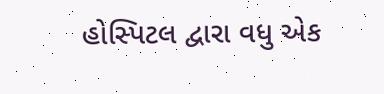હોસ્પિટલ દ્વારા વધુ એક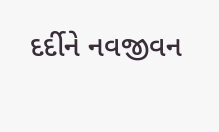દર્દીને નવજીવન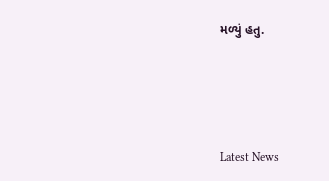મળ્યું હતુ.




Latest News